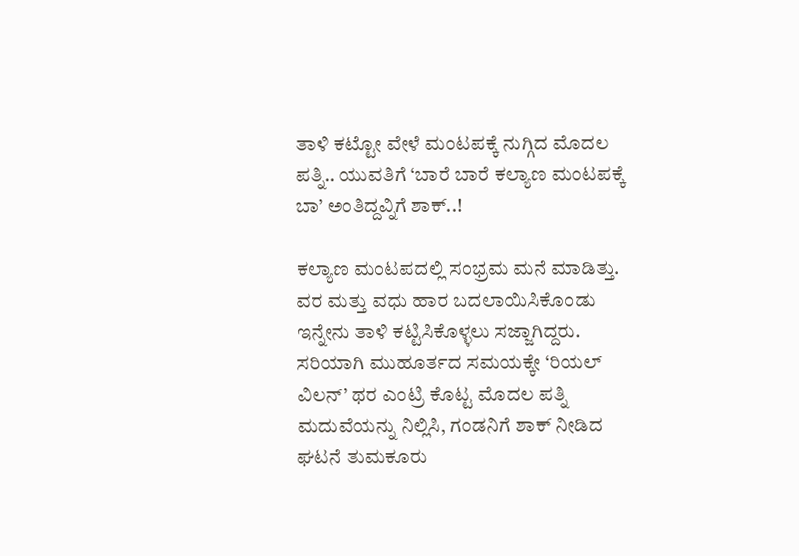ತಾಳಿ ಕಟ್ಟೋ ವೇಳೆ ಮಂಟಪಕ್ಕೆ ನುಗ್ಗಿದ ಮೊದಲ ಪತ್ನಿ.. ಯುವತಿಗೆ ‘ಬಾರೆ ಬಾರೆ ಕಲ್ಯಾಣ ಮಂಟಪಕ್ಕೆ ಬಾ’ ಅಂತಿದ್ದವ್ನಿಗೆ ಶಾಕ್..!

ಕಲ್ಯಾಣ ಮಂಟಪದಲ್ಲಿ ಸಂಭ್ರಮ ಮನೆ ಮಾಡಿತ್ತು. ವರ ಮತ್ತು ವಧು ಹಾರ ಬದಲಾಯಿಸಿಕೊಂಡು ಇನ್ನೇನು ತಾಳಿ ಕಟ್ಟಿಸಿಕೊಳ್ಳಲು ಸಜ್ಜಾಗಿದ್ದರು. ಸರಿಯಾಗಿ ಮುಹೂರ್ತದ ಸಮಯಕ್ಕೇ ‘ರಿಯಲ್ ವಿಲನ್’ ಥರ ಎಂಟ್ರಿ ಕೊಟ್ಟ ಮೊದಲ ಪತ್ನಿ ಮದುವೆಯನ್ನು ನಿಲ್ಲಿಸಿ, ಗಂಡನಿಗೆ ಶಾಕ್ ನೀಡಿದ ಘಟನೆ ತುಮಕೂರು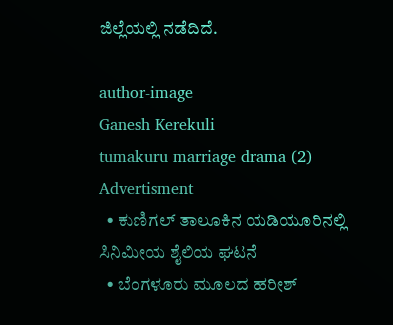ಜಿಲ್ಲೆಯಲ್ಲಿ ನಡೆದಿದೆ.

author-image
Ganesh Kerekuli
tumakuru marriage drama (2)
Advertisment
  • ಕುಣಿಗಲ್ ತಾಲೂಕಿನ ಯಡಿಯೂರಿನಲ್ಲಿ ಸಿನಿಮೀಯ ಶೈಲಿಯ ಘಟನೆ
  • ಬೆಂಗಳೂರು ಮೂಲದ ಹರೀಶ್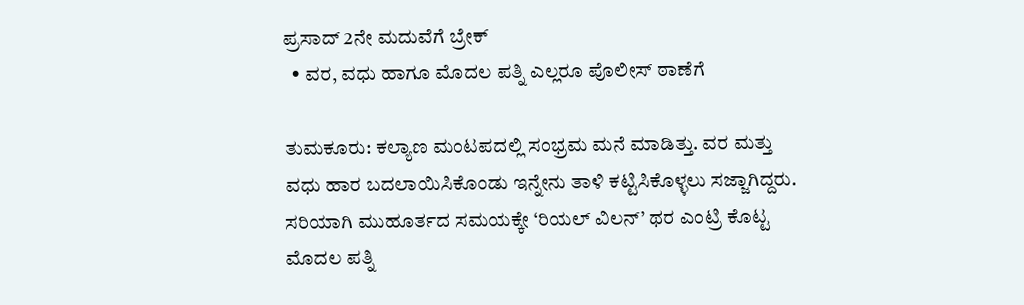ಪ್ರಸಾದ್ 2ನೇ ಮದುವೆಗೆ ಬ್ರೇಕ್
  • ವರ, ವಧು ಹಾಗೂ ಮೊದಲ ಪತ್ನಿ ಎಲ್ಲರೂ ಪೊಲೀಸ್ ಠಾಣೆಗೆ

ತುಮಕೂರು: ಕಲ್ಯಾಣ ಮಂಟಪದಲ್ಲಿ ಸಂಭ್ರಮ ಮನೆ ಮಾಡಿತ್ತು. ವರ ಮತ್ತು ವಧು ಹಾರ ಬದಲಾಯಿಸಿಕೊಂಡು ಇನ್ನೇನು ತಾಳಿ ಕಟ್ಟಿಸಿಕೊಳ್ಳಲು ಸಜ್ಜಾಗಿದ್ದರು. ಸರಿಯಾಗಿ ಮುಹೂರ್ತದ ಸಮಯಕ್ಕೇ ‘ರಿಯಲ್ ವಿಲನ್’ ಥರ ಎಂಟ್ರಿ ಕೊಟ್ಟ ಮೊದಲ ಪತ್ನಿ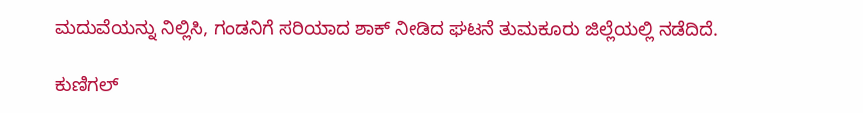ಮದುವೆಯನ್ನು ನಿಲ್ಲಿಸಿ, ಗಂಡನಿಗೆ ಸರಿಯಾದ ಶಾಕ್ ನೀಡಿದ ಘಟನೆ ತುಮಕೂರು ಜಿಲ್ಲೆಯಲ್ಲಿ ನಡೆದಿದೆ.

ಕುಣಿಗಲ್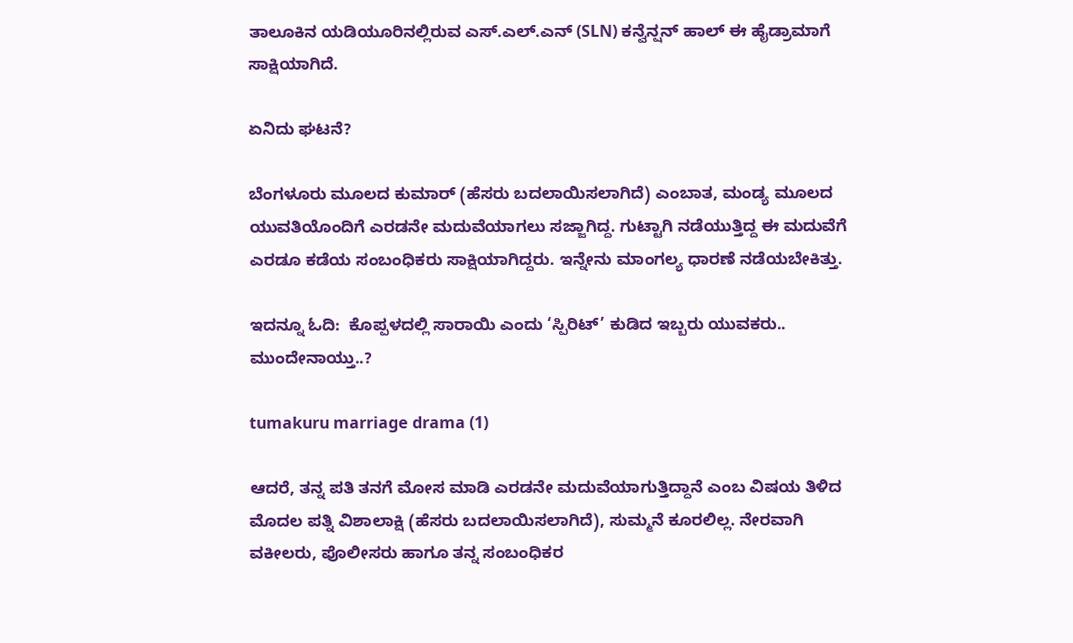ತಾಲೂಕಿನ ಯಡಿಯೂರಿನಲ್ಲಿರುವ ಎಸ್.ಎಲ್.ಎನ್ (SLN) ಕನ್ವೆನ್ಷನ್ ಹಾಲ್ ಈ ಹೈಡ್ರಾಮಾಗೆ ಸಾಕ್ಷಿಯಾಗಿದೆ.

ಏನಿದು ಘಟನೆ?

ಬೆಂಗಳೂರು ಮೂಲದ ಕುಮಾರ್ (ಹೆಸರು ಬದಲಾಯಿಸಲಾಗಿದೆ) ಎಂಬಾತ, ಮಂಡ್ಯ ಮೂಲದ ಯುವತಿಯೊಂದಿಗೆ ಎರಡನೇ ಮದುವೆಯಾಗಲು ಸಜ್ಜಾಗಿದ್ದ. ಗುಟ್ಟಾಗಿ ನಡೆಯುತ್ತಿದ್ದ ಈ ಮದುವೆಗೆ ಎರಡೂ ಕಡೆಯ ಸಂಬಂಧಿಕರು ಸಾಕ್ಷಿಯಾಗಿದ್ದರು. ಇನ್ನೇನು ಮಾಂಗಲ್ಯ ಧಾರಣೆ ನಡೆಯಬೇಕಿತ್ತು.

ಇದನ್ನೂ ಓದಿ:  ಕೊಪ್ಪಳದಲ್ಲಿ ಸಾರಾಯಿ ಎಂದು ‘ಸ್ಪಿರಿಟ್’ ಕುಡಿದ ಇಬ್ಬರು ಯುವಕರು.. ಮುಂದೇನಾಯ್ತು..?

tumakuru marriage drama (1)

ಆದರೆ, ತನ್ನ ಪತಿ ತನಗೆ ಮೋಸ ಮಾಡಿ ಎರಡನೇ ಮದುವೆಯಾಗುತ್ತಿದ್ದಾನೆ ಎಂಬ ವಿಷಯ ತಿಳಿದ ಮೊದಲ ಪತ್ನಿ ವಿಶಾಲಾಕ್ಷಿ (ಹೆಸರು ಬದಲಾಯಿಸಲಾಗಿದೆ), ಸುಮ್ಮನೆ ಕೂರಲಿಲ್ಲ. ನೇರವಾಗಿ ವಕೀಲರು, ಪೊಲೀಸರು ಹಾಗೂ ತನ್ನ ಸಂಬಂಧಿಕರ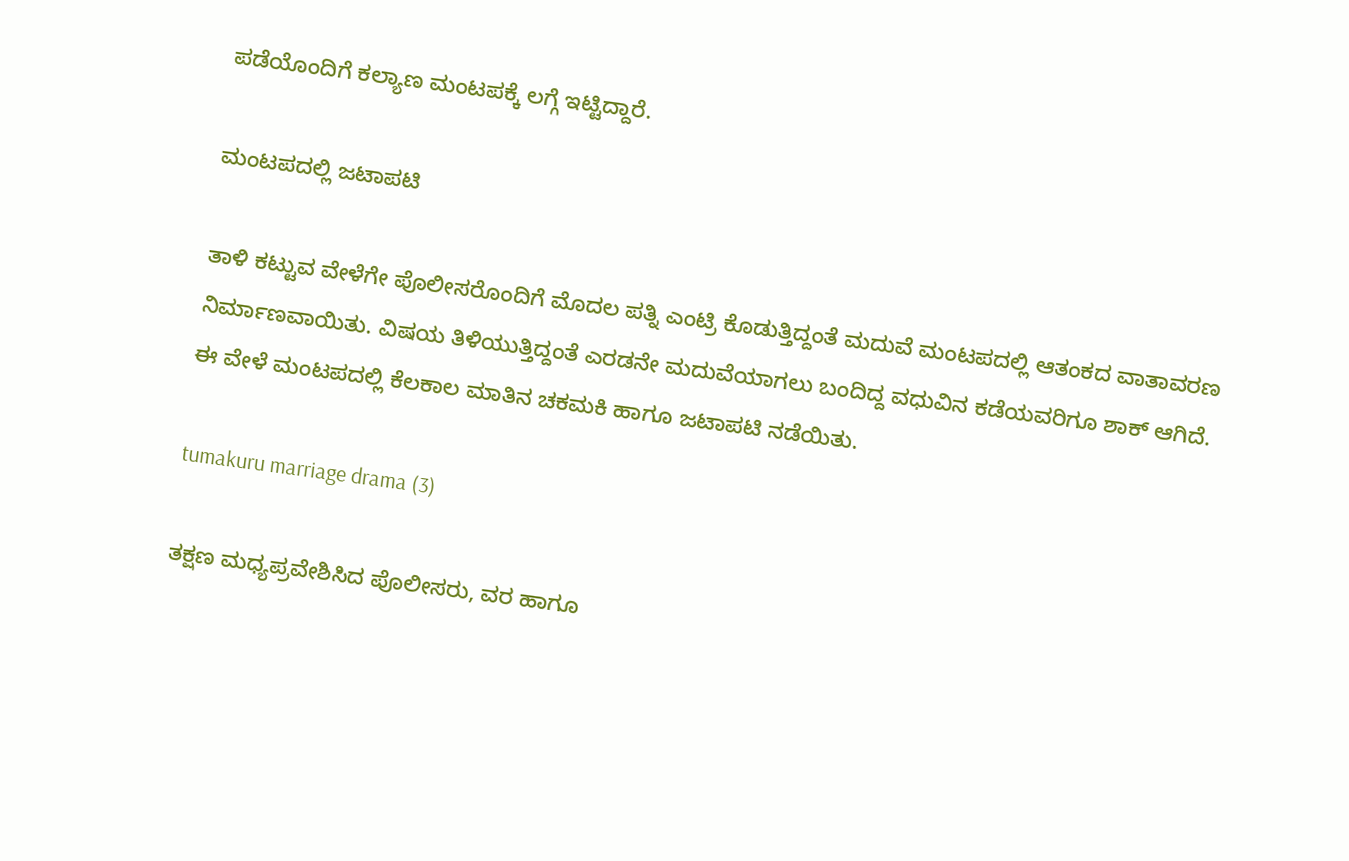ಪಡೆಯೊಂದಿಗೆ ಕಲ್ಯಾಣ ಮಂಟಪಕ್ಕೆ ಲಗ್ಗೆ ಇಟ್ಟಿದ್ದಾರೆ.

ಮಂಟಪದಲ್ಲಿ ಜಟಾಪಟಿ

ತಾಳಿ ಕಟ್ಟುವ ವೇಳೆಗೇ ಪೊಲೀಸರೊಂದಿಗೆ ಮೊದಲ ಪತ್ನಿ ಎಂಟ್ರಿ ಕೊಡುತ್ತಿದ್ದಂತೆ ಮದುವೆ ಮಂಟಪದಲ್ಲಿ ಆತಂಕದ ವಾತಾವರಣ ನಿರ್ಮಾಣವಾಯಿತು. ವಿಷಯ ತಿಳಿಯುತ್ತಿದ್ದಂತೆ ಎರಡನೇ ಮದುವೆಯಾಗಲು ಬಂದಿದ್ದ ವಧುವಿನ ಕಡೆಯವರಿಗೂ ಶಾಕ್ ಆಗಿದೆ. ಈ ವೇಳೆ ಮಂಟಪದಲ್ಲಿ ಕೆಲಕಾಲ ಮಾತಿನ ಚಕಮಕಿ ಹಾಗೂ ಜಟಾಪಟಿ ನಡೆಯಿತು.

tumakuru marriage drama (3)

ತಕ್ಷಣ ಮಧ್ಯಪ್ರವೇಶಿಸಿದ ಪೊಲೀಸರು, ವರ ಹಾಗೂ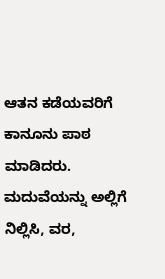ಆತನ ಕಡೆಯವರಿಗೆ ಕಾನೂನು ಪಾಠ ಮಾಡಿದರು. ಮದುವೆಯನ್ನು ಅಲ್ಲಿಗೆ ನಿಲ್ಲಿಸಿ, ವರ,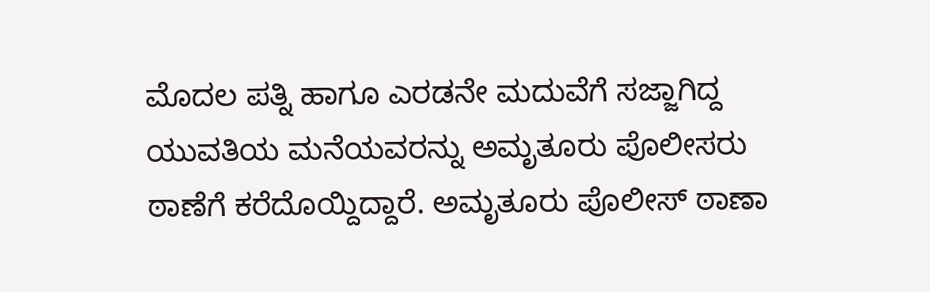ಮೊದಲ ಪತ್ನಿ ಹಾಗೂ ಎರಡನೇ ಮದುವೆಗೆ ಸಜ್ಜಾಗಿದ್ದ ಯುವತಿಯ ಮನೆಯವರನ್ನು ಅಮೃತೂರು ಪೊಲೀಸರು ಠಾಣೆಗೆ ಕರೆದೊಯ್ದಿದ್ದಾರೆ. ಅಮೃತೂರು ಪೊಲೀಸ್ ಠಾಣಾ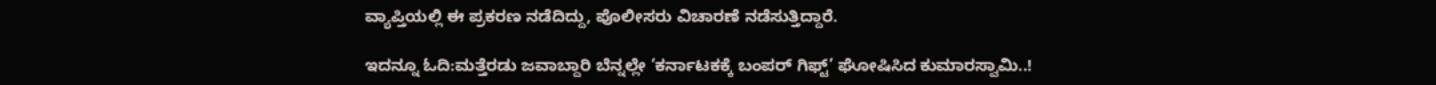ವ್ಯಾಪ್ತಿಯಲ್ಲಿ ಈ ಪ್ರಕರಣ ನಡೆದಿದ್ದು, ಪೊಲೀಸರು ವಿಚಾರಣೆ ನಡೆಸುತ್ತಿದ್ದಾರೆ.

ಇದನ್ನೂ ಓದಿ:ಮತ್ತೆರಡು ಜವಾಬ್ದಾರಿ ಬೆನ್ನಲ್ಲೇ ‘ಕರ್ನಾಟಕಕ್ಕೆ ಬಂಪರ್ ಗಿಫ್ಟ್’ ಘೋಷಿಸಿದ ಕುಮಾರಸ್ವಾಮಿ..!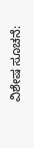ವಿಶೇಷ ಸೂಚನೆ: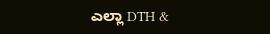ಎಲ್ಲಾ DTH &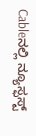Cableನಲ್ಲಿ ನ್ಯೂಸ್ಫಸ್ಟ್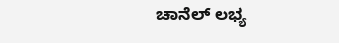ಚಾನೆಲ್ ಲಭ್ಯ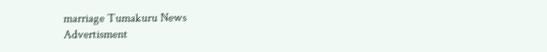marriage Tumakuru News
Advertisment